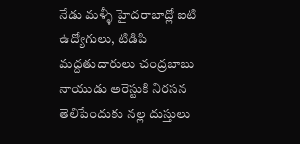నేడు మళ్ళీ హైదరాబాద్లో ఐటి ఉద్యోగులు, టిడిపి మద్దతుదారులు చంద్రబాబు నాయుడు అరెస్టుకి నిరసన తెలిపేందుకు నల్ల దుస్తులు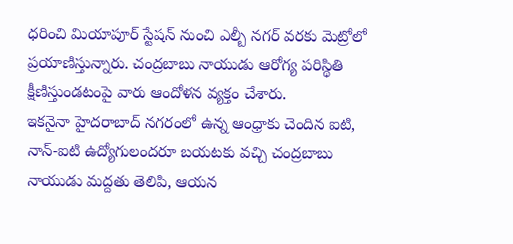ధరించి మియాపూర్ స్టేషన్ నుంచి ఎల్బీ నగర్ వరకు మెట్రోలో ప్రయాణిస్తున్నారు. చంద్రబాబు నాయుడు ఆరోగ్య పరిస్థితి క్షీణిస్తుండటంపై వారు ఆందోళన వ్యక్తం చేశారు.
ఇకనైనా హైదరాబాద్ నగరంలో ఉన్న ఆంధ్రాకు చెందిన ఐటి, నాన్-ఐటి ఉద్యోగులందరూ బయటకు వచ్చి చంద్రబాబు నాయుడు మద్దతు తెలిపి, ఆయన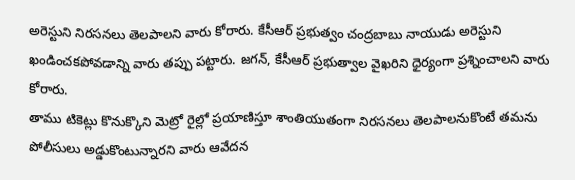అరెస్టుని నిరసనలు తెలపాలని వారు కోరారు. కేసీఆర్ ప్రభుత్వం చంద్రబాబు నాయుడు అరెస్టుని ఖండించకపోవడాన్ని వారు తప్పు పట్టారు. జగన్, కేసీఆర్ ప్రభుత్వాల వైఖరిని ధైర్యంగా ప్రశ్నించాలని వారు కోరారు.
తాము టికెట్లు కొనుక్కొని మెట్రో రైల్లో ప్రయాణిస్తూ శాంతియుతంగా నిరసనలు తెలపాలనుకొంటే తమను పోలీసులు అడ్డుకొంటున్నారని వారు ఆవేదన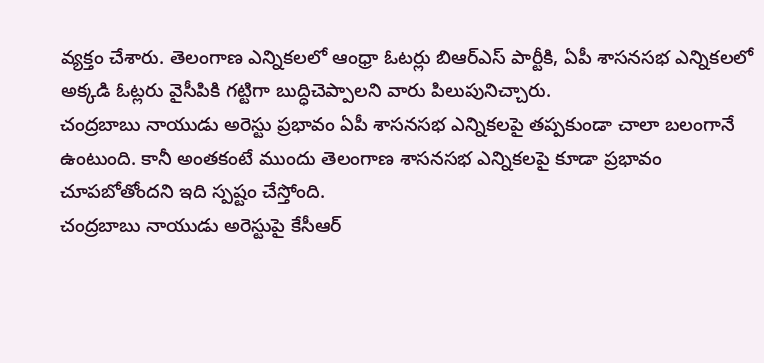వ్యక్తం చేశారు. తెలంగాణ ఎన్నికలలో ఆంధ్రా ఓటర్లు బిఆర్ఎస్ పార్టీకి, ఏపీ శాసనసభ ఎన్నికలలో అక్కడి ఓట్లరు వైసీపికి గట్టిగా బుద్ధిచెప్పాలని వారు పిలుపునిచ్చారు.
చంద్రబాబు నాయుడు అరెస్టు ప్రభావం ఏపీ శాసనసభ ఎన్నికలపై తప్పకుండా చాలా బలంగానే ఉంటుంది. కానీ అంతకంటే ముందు తెలంగాణ శాసనసభ ఎన్నికలపై కూడా ప్రభావం చూపబోతోందని ఇది స్పష్టం చేస్తోంది.
చంద్రబాబు నాయుడు అరెస్టుపై కేసీఆర్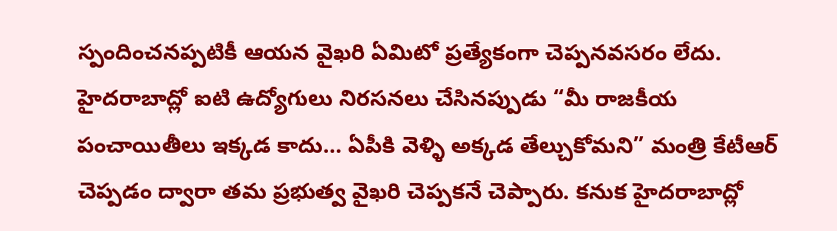స్పందించనప్పటికీ ఆయన వైఖరి ఏమిటో ప్రత్యేకంగా చెప్పనవసరం లేదు. హైదరాబాద్లో ఐటి ఉద్యోగులు నిరసనలు చేసినప్పుడు “మీ రాజకీయ పంచాయితీలు ఇక్కడ కాదు… ఏపీకి వెళ్ళి అక్కడ తేల్చుకోమని” మంత్రి కేటీఆర్ చెప్పడం ద్వారా తమ ప్రభుత్వ వైఖరి చెప్పకనే చెప్పారు. కనుక హైదరాబాద్లో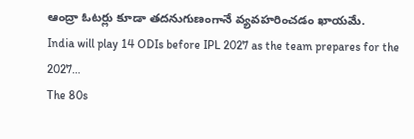ఆంద్రా ఓటర్లు కూడా తదనుగుణంగానే వ్యవహరించడం ఖాయమే.
India will play 14 ODIs before IPL 2027 as the team prepares for the 2027…
The 80s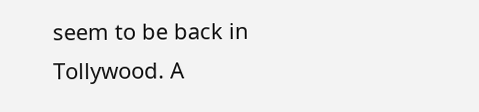seem to be back in Tollywood. A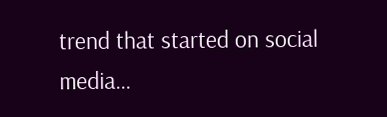trend that started on social media…